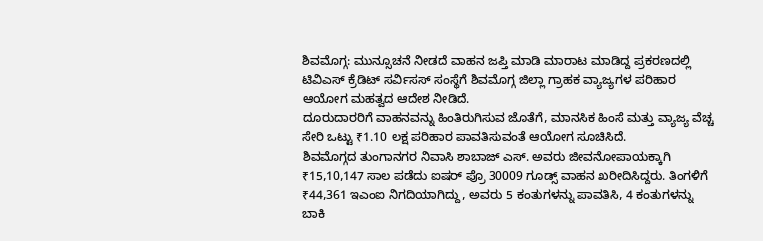ಶಿವಮೊಗ್ಗ: ಮುನ್ಸೂಚನೆ ನೀಡದೆ ವಾಹನ ಜಪ್ತಿ ಮಾಡಿ ಮಾರಾಟ ಮಾಡಿದ್ದ ಪ್ರಕರಣದಲ್ಲಿ ಟಿವಿಎಸ್ ಕ್ರೆಡಿಟ್ ಸರ್ವಿಸಸ್ ಸಂಸ್ಥೆಗೆ ಶಿವಮೊಗ್ಗ ಜಿಲ್ಲಾ ಗ್ರಾಹಕ ವ್ಯಾಜ್ಯಗಳ ಪರಿಹಾರ ಆಯೋಗ ಮಹತ್ವದ ಆದೇಶ ನೀಡಿದೆ.
ದೂರುದಾರರಿಗೆ ವಾಹನವನ್ನು ಹಿಂತಿರುಗಿಸುವ ಜೊತೆಗೆ, ಮಾನಸಿಕ ಹಿಂಸೆ ಮತ್ತು ವ್ಯಾಜ್ಯ ವೆಚ್ಚ ಸೇರಿ ಒಟ್ಟು ₹1.10 ಲಕ್ಷ ಪರಿಹಾರ ಪಾವತಿಸುವಂತೆ ಆಯೋಗ ಸೂಚಿಸಿದೆ.
ಶಿವಮೊಗ್ಗದ ತುಂಗಾನಗರ ನಿವಾಸಿ ಶಾಬಾಜ್ ಎಸ್. ಅವರು ಜೀವನೋಪಾಯಕ್ಕಾಗಿ ₹15,10,147 ಸಾಲ ಪಡೆದು ಐಷರ್ ಪ್ರೊ 30009 ಗೂಡ್ಸ್ ವಾಹನ ಖರೀದಿಸಿದ್ದರು. ತಿಂಗಳಿಗೆ ₹44,361 ಇಎಂಐ ನಿಗದಿಯಾಗಿದ್ದು, ಅವರು 5 ಕಂತುಗಳನ್ನು ಪಾವತಿಸಿ, 4 ಕಂತುಗಳನ್ನು ಬಾಕಿ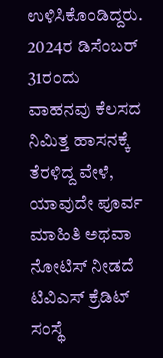ಉಳಿಸಿಕೊಂಡಿದ್ದರು.
2024ರ ಡಿಸೆಂಬರ್ 31ರಂದು ವಾಹನವು ಕೆಲಸದ ನಿಮಿತ್ತ ಹಾಸನಕ್ಕೆ ತೆರಳಿದ್ದ ವೇಳೆ, ಯಾವುದೇ ಪೂರ್ವ ಮಾಹಿತಿ ಅಥವಾ ನೋಟಿಸ್ ನೀಡದೆ ಟಿವಿಎಸ್ ಕ್ರೆಡಿಟ್ ಸಂಸ್ಥೆ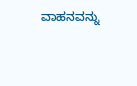ವಾಹನವನ್ನು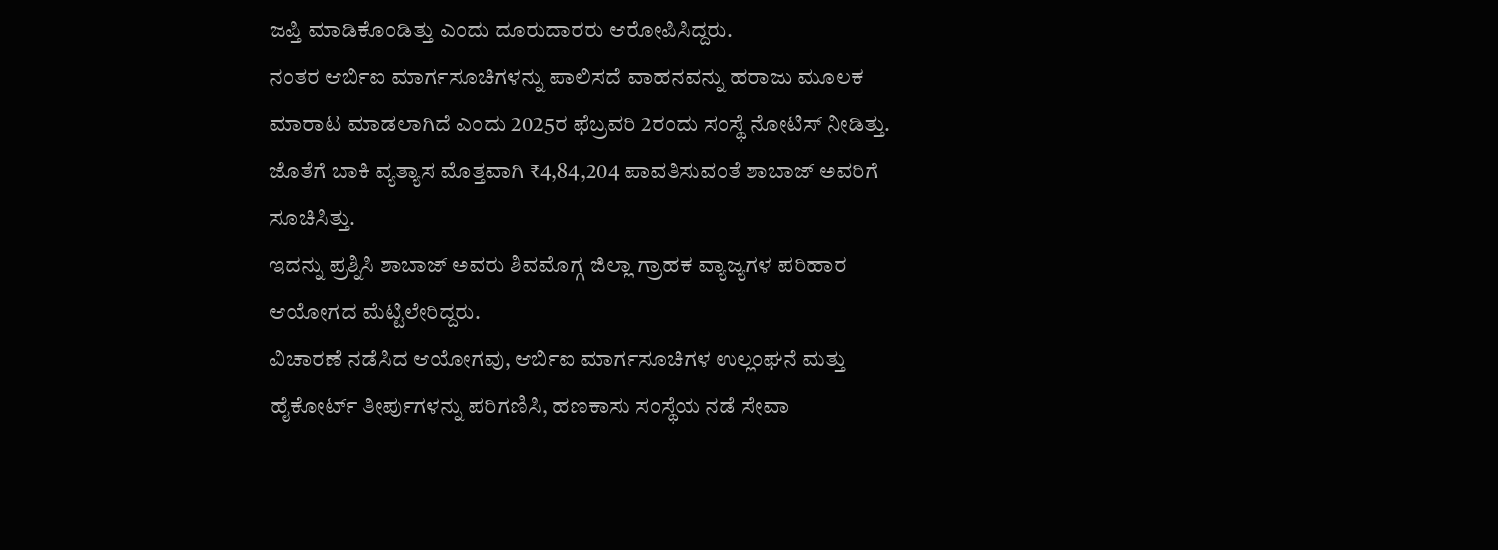ಜಪ್ತಿ ಮಾಡಿಕೊಂಡಿತ್ತು ಎಂದು ದೂರುದಾರರು ಆರೋಪಿಸಿದ್ದರು.
ನಂತರ ಆರ್ಬಿಐ ಮಾರ್ಗಸೂಚಿಗಳನ್ನು ಪಾಲಿಸದೆ ವಾಹನವನ್ನು ಹರಾಜು ಮೂಲಕ ಮಾರಾಟ ಮಾಡಲಾಗಿದೆ ಎಂದು 2025ರ ಫೆಬ್ರವರಿ 2ರಂದು ಸಂಸ್ಥೆ ನೋಟಿಸ್ ನೀಡಿತ್ತು. ಜೊತೆಗೆ ಬಾಕಿ ವ್ಯತ್ಯಾಸ ಮೊತ್ತವಾಗಿ ₹4,84,204 ಪಾವತಿಸುವಂತೆ ಶಾಬಾಜ್ ಅವರಿಗೆ ಸೂಚಿಸಿತ್ತು.
ಇದನ್ನು ಪ್ರಶ್ನಿಸಿ ಶಾಬಾಜ್ ಅವರು ಶಿವಮೊಗ್ಗ ಜಿಲ್ಲಾ ಗ್ರಾಹಕ ವ್ಯಾಜ್ಯಗಳ ಪರಿಹಾರ ಆಯೋಗದ ಮೆಟ್ಟಿಲೇರಿದ್ದರು.
ವಿಚಾರಣೆ ನಡೆಸಿದ ಆಯೋಗವು, ಆರ್ಬಿಐ ಮಾರ್ಗಸೂಚಿಗಳ ಉಲ್ಲಂಘನೆ ಮತ್ತು ಹೈಕೋರ್ಟ್ ತೀರ್ಪುಗಳನ್ನು ಪರಿಗಣಿಸಿ, ಹಣಕಾಸು ಸಂಸ್ಥೆಯ ನಡೆ ಸೇವಾ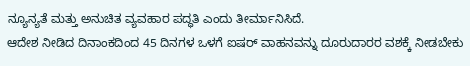ನ್ಯೂನ್ಯತೆ ಮತ್ತು ಅನುಚಿತ ವ್ಯವಹಾರ ಪದ್ಧತಿ ಎಂದು ತೀರ್ಮಾನಿಸಿದೆ.
ಆದೇಶ ನೀಡಿದ ದಿನಾಂಕದಿಂದ 45 ದಿನಗಳ ಒಳಗೆ ಐಷರ್ ವಾಹನವನ್ನು ದೂರುದಾರರ ವಶಕ್ಕೆ ನೀಡಬೇಕು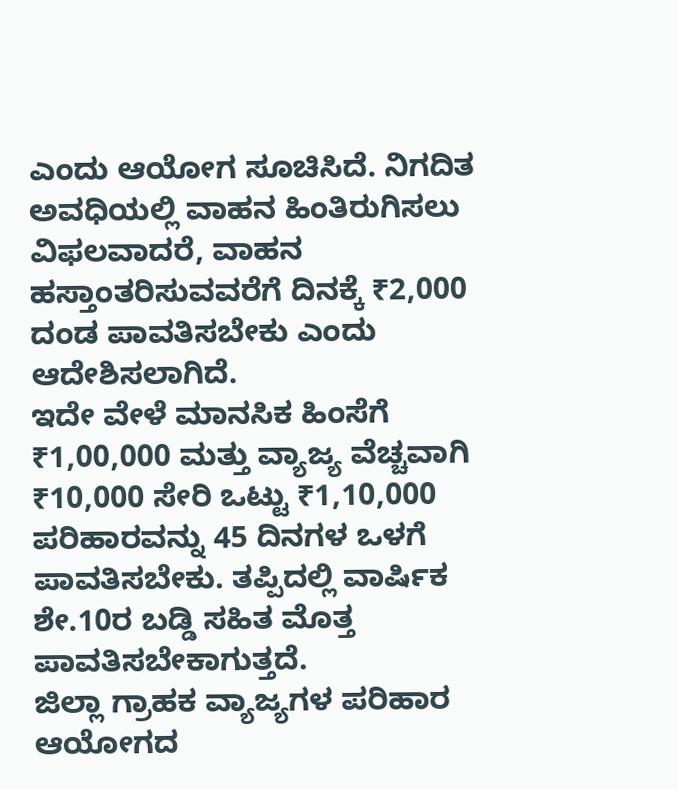ಎಂದು ಆಯೋಗ ಸೂಚಿಸಿದೆ. ನಿಗದಿತ ಅವಧಿಯಲ್ಲಿ ವಾಹನ ಹಿಂತಿರುಗಿಸಲು ವಿಫಲವಾದರೆ, ವಾಹನ ಹಸ್ತಾಂತರಿಸುವವರೆಗೆ ದಿನಕ್ಕೆ ₹2,000 ದಂಡ ಪಾವತಿಸಬೇಕು ಎಂದು ಆದೇಶಿಸಲಾಗಿದೆ.
ಇದೇ ವೇಳೆ ಮಾನಸಿಕ ಹಿಂಸೆಗೆ ₹1,00,000 ಮತ್ತು ವ್ಯಾಜ್ಯ ವೆಚ್ಚವಾಗಿ ₹10,000 ಸೇರಿ ಒಟ್ಟು ₹1,10,000 ಪರಿಹಾರವನ್ನು 45 ದಿನಗಳ ಒಳಗೆ ಪಾವತಿಸಬೇಕು. ತಪ್ಪಿದಲ್ಲಿ ವಾರ್ಷಿಕ ಶೇ.10ರ ಬಡ್ಡಿ ಸಹಿತ ಮೊತ್ತ ಪಾವತಿಸಬೇಕಾಗುತ್ತದೆ.
ಜಿಲ್ಲಾ ಗ್ರಾಹಕ ವ್ಯಾಜ್ಯಗಳ ಪರಿಹಾರ ಆಯೋಗದ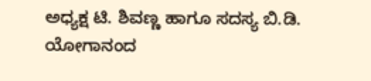ಅಧ್ಯಕ್ಷ ಟಿ. ಶಿವಣ್ಣ ಹಾಗೂ ಸದಸ್ಯ ಬಿ.ಡಿ. ಯೋಗಾನಂದ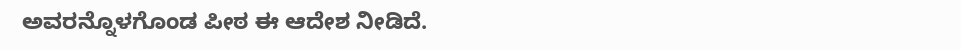ಅವರನ್ನೊಳಗೊಂಡ ಪೀಠ ಈ ಆದೇಶ ನೀಡಿದೆ.